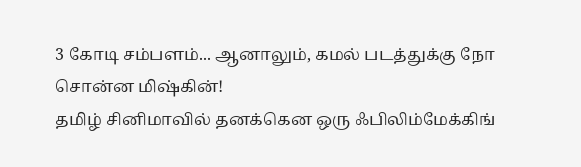3 கோடி சம்பளம்... ஆனாலும், கமல் படத்துக்கு நோ சொன்ன மிஷ்கின்!
தமிழ் சினிமாவில் தனக்கென ஒரு ஃபிலிம்மேக்கிங்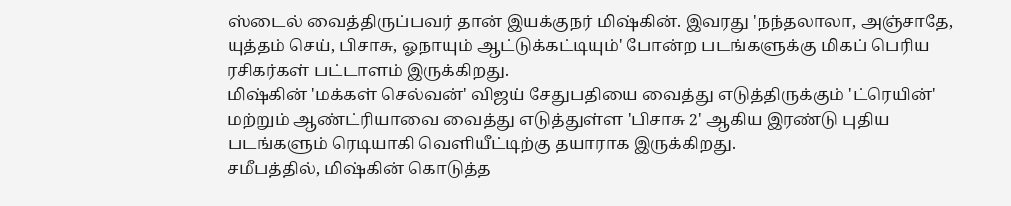ஸ்டைல் வைத்திருப்பவர் தான் இயக்குநர் மிஷ்கின். இவரது 'நந்தலாலா, அஞ்சாதே, யுத்தம் செய், பிசாசு, ஓநாயும் ஆட்டுக்கட்டியும்' போன்ற படங்களுக்கு மிகப் பெரிய ரசிகர்கள் பட்டாளம் இருக்கிறது.
மிஷ்கின் 'மக்கள் செல்வன்' விஜய் சேதுபதியை வைத்து எடுத்திருக்கும் 'ட்ரெயின்' மற்றும் ஆண்ட்ரியாவை வைத்து எடுத்துள்ள 'பிசாசு 2' ஆகிய இரண்டு புதிய படங்களும் ரெடியாகி வெளியீட்டிற்கு தயாராக இருக்கிறது.
சமீபத்தில், மிஷ்கின் கொடுத்த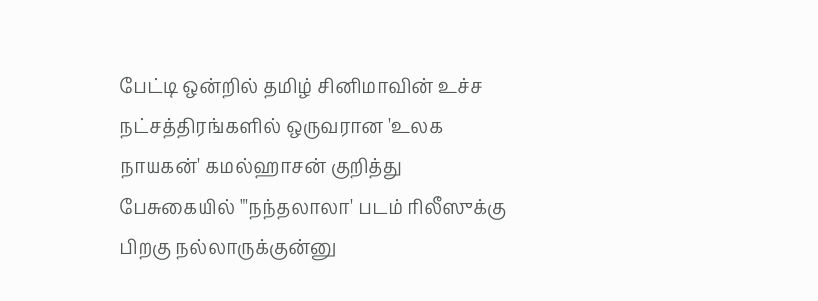பேட்டி ஒன்றில் தமிழ் சினிமாவின் உச்ச நட்சத்திரங்களில் ஒருவரான 'உலக நாயகன்' கமல்ஹாசன் குறித்து பேசுகையில் "'நந்தலாலா' படம் ரிலீஸுக்கு பிறகு நல்லாருக்குன்னு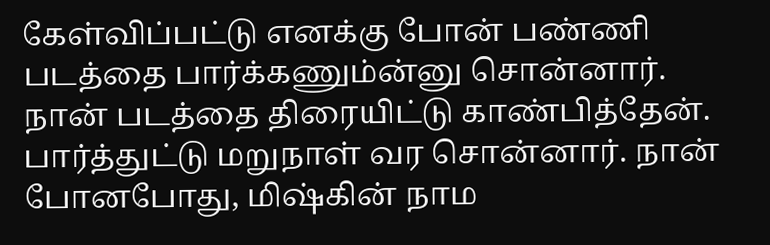கேள்விப்பட்டு எனக்கு போன் பண்ணி படத்தை பார்க்கணும்ன்னு சொன்னார்.
நான் படத்தை திரையிட்டு காண்பித்தேன். பார்த்துட்டு மறுநாள் வர சொன்னார். நான் போனபோது, மிஷ்கின் நாம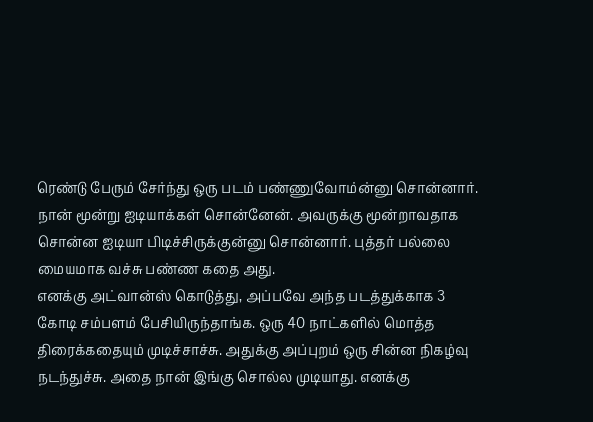ரெண்டு பேரும் சேர்ந்து ஒரு படம் பண்ணுவோம்ன்னு சொன்னார். நான் மூன்று ஐடியாக்கள் சொன்னேன். அவருக்கு மூன்றாவதாக சொன்ன ஐடியா பிடிச்சிருக்குன்னு சொன்னார். புத்தர் பல்லை மையமாக வச்சு பண்ண கதை அது.
எனக்கு அட்வான்ஸ் கொடுத்து, அப்பவே அந்த படத்துக்காக 3 கோடி சம்பளம் பேசியிருந்தாங்க. ஒரு 40 நாட்களில் மொத்த திரைக்கதையும் முடிச்சாச்சு. அதுக்கு அப்புறம் ஒரு சின்ன நிகழ்வு நடந்துச்சு. அதை நான் இங்கு சொல்ல முடியாது. எனக்கு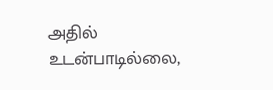அதில் உடன்பாடில்லை,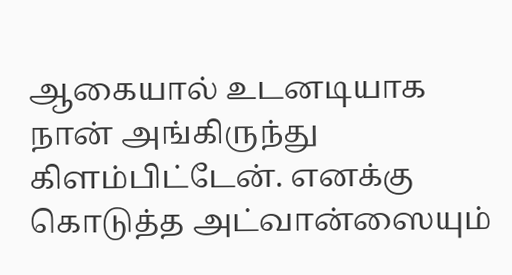ஆகையால் உடனடியாக நான் அங்கிருந்து கிளம்பிட்டேன். எனக்கு கொடுத்த அட்வான்ஸையும்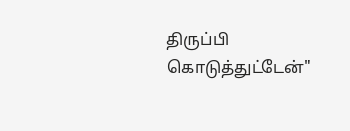திருப்பி கொடுத்துட்டேன்"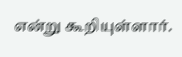என்று கூறியுள்ளார்.